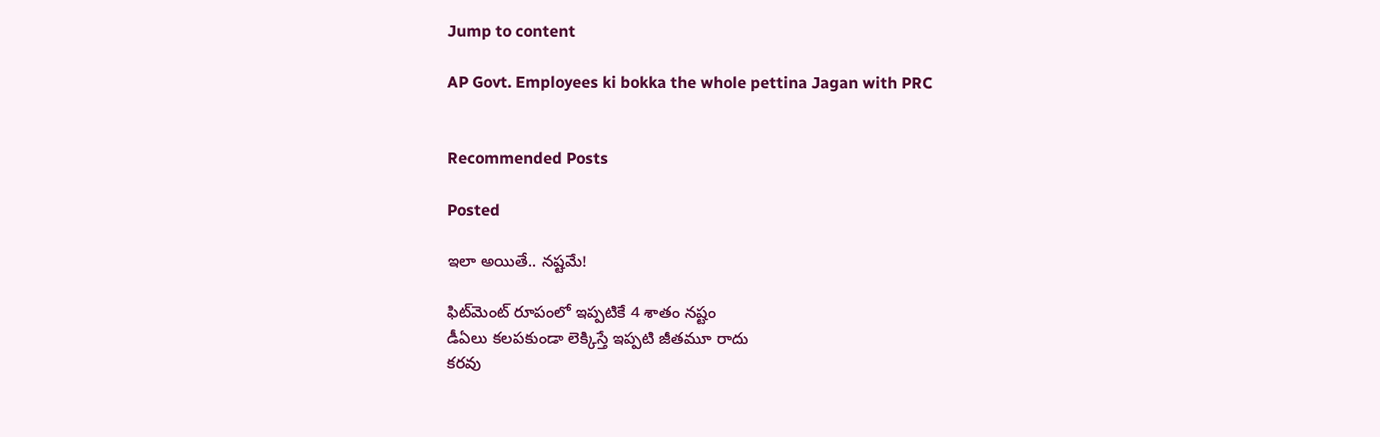Jump to content

AP Govt. Employees ki bokka the whole pettina Jagan with PRC


Recommended Posts

Posted

ఇలా అయితే.. నష్టమే!

ఫిట్‌మెంట్‌ రూపంలో ఇప్పటికే 4 శాతం నష్టం
డీఏలు కలపకుండా లెక్కిస్తే ఇప్పటి జీతమూ రాదు
కరవు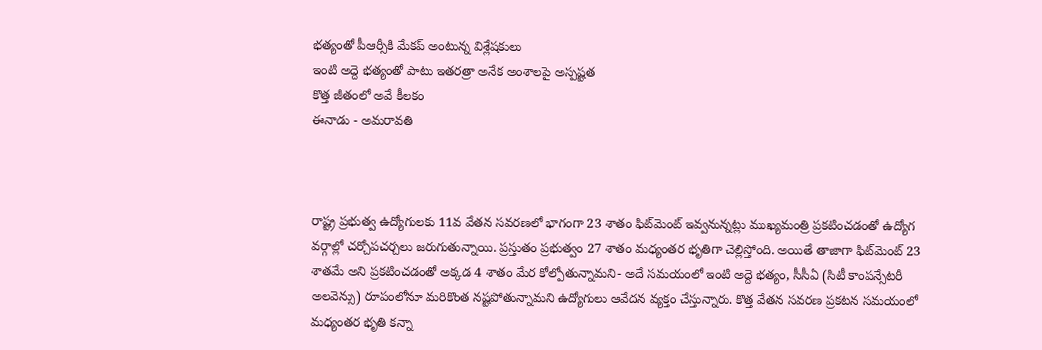భత్యంతో పీఆర్సీకి మేకప్‌ అంటున్న విశ్లేషకులు
ఇంటి అద్దె భత్యంతో పాటు ఇతరత్రా అనేక అంశాలపై అస్పష్టత
కొత్త జీతంలో అవే కీలకం
ఈనాడు - అమరావతి



రాష్ట్ర ప్రభుత్వ ఉద్యోగులకు 11వ వేతన సవరణలో భాగంగా 23 శాతం ఫిట్‌మెంట్‌ ఇవ్వనున్నట్లు ముఖ్యమంత్రి ప్రకటించడంతో ఉద్యోగ వర్గాల్లో చర్చోపచర్చలు జరుగుతున్నాయి. ప్రస్తుతం ప్రభుత్వం 27 శాతం మధ్యంతర భృతిగా చెల్లిస్తోంది. అయితే తాజాగా ఫిట్‌మెంట్‌ 23 శాతమే అని ప్రకటించడంతో అక్కడ 4 శాతం మేర కోల్పోతున్నామని- అదే సమయంలో ఇంటి అద్దె భత్యం, సీసీఏ (సిటీ కాంపన్సేటరీ అలవెన్సు) రూపంలోనూ మరికొంత నష్టపోతున్నామని ఉద్యోగులు ఆవేదన వ్యక్తం చేస్తున్నారు. కొత్త వేతన సవరణ ప్రకటన సమయంలో మధ్యంతర భృతి కన్నా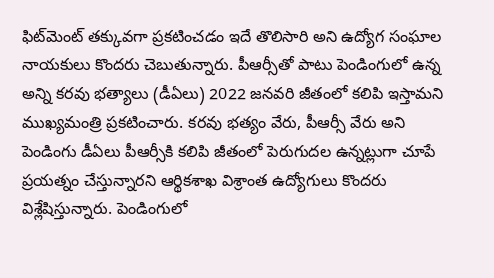ఫిట్‌మెంట్‌ తక్కువగా ప్రకటించడం ఇదే తొలిసారి అని ఉద్యోగ సంఘాల నాయకులు కొందరు చెబుతున్నారు. పీఆర్సీతో పాటు పెండింగులో ఉన్న అన్ని కరవు భత్యాలు (డీఏలు) 2022 జనవరి జీతంలో కలిపి ఇస్తామని ముఖ్యమంత్రి ప్రకటించారు. కరవు భత్యం వేరు, పీఆర్సీ వేరు అని పెండింగు డీఏలు పీఆర్సీకి కలిపి జీతంలో పెరుగుదల ఉన్నట్లుగా చూపే ప్రయత్నం చేస్తున్నారని ఆర్థికశాఖ విశ్రాంత ఉద్యోగులు కొందరు విశ్లేషిస్తున్నారు. పెండింగులో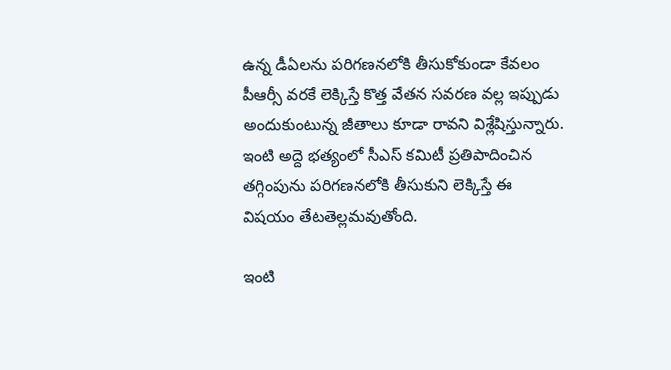ఉన్న డీఏలను పరిగణనలోకి తీసుకోకుండా కేవలం పీఆర్సీ వరకే లెక్కిస్తే కొత్త వేతన సవరణ వల్ల ఇప్పుడు అందుకుంటున్న జీతాలు కూడా రావని విశ్లేషిస్తున్నారు. ఇంటి అద్దె భత్యంలో సీఎస్‌ కమిటీ ప్రతిపాదించిన తగ్గింపును పరిగణనలోకి తీసుకుని లెక్కిస్తే ఈ విషయం తేటతెల్లమవుతోంది.

ఇంటి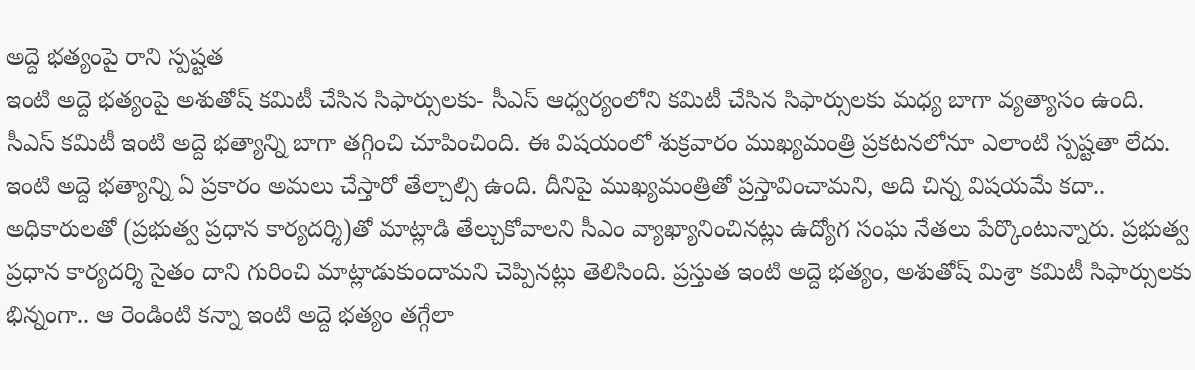అద్దె భత్యంపై రాని స్పష్టత
ఇంటి అద్దె భత్యంపై అశుతోష్‌ కమిటీ చేసిన సిఫార్సులకు- సీఎస్‌ ఆధ్వర్యంలోని కమిటీ చేసిన సిఫార్సులకు మధ్య బాగా వ్యత్యాసం ఉంది. సీఎస్‌ కమిటీ ఇంటి అద్దె భత్యాన్ని బాగా తగ్గించి చూపించింది. ఈ విషయంలో శుక్రవారం ముఖ్యమంత్రి ప్రకటనలోనూ ఎలాంటి స్పష్టతా లేదు. ఇంటి అద్దె భత్యాన్ని ఏ ప్రకారం అమలు చేస్తారో తేల్చాల్సి ఉంది. దీనిపై ముఖ్యమంత్రితో ప్రస్తావించామని, అది చిన్న విషయమే కదా.. అధికారులతో (ప్రభుత్వ ప్రధాన కార్యదర్శి)తో మాట్లాడి తేల్చుకోవాలని సీఎం వ్యాఖ్యానించినట్లు ఉద్యోగ సంఘ నేతలు పేర్కొంటున్నారు. ప్రభుత్వ ప్రధాన కార్యదర్శి సైతం దాని గురించి మాట్లాడుకుందామని చెప్పినట్లు తెలిసింది. ప్రస్తుత ఇంటి అద్దె భత్యం, అశుతోష్‌ మిశ్రా కమిటీ సిఫార్సులకు భిన్నంగా.. ఆ రెండింటి కన్నా ఇంటి అద్దె భత్యం తగ్గేలా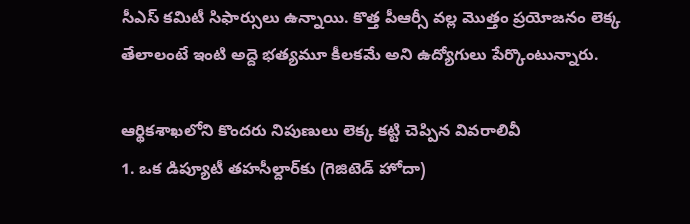సీఎస్‌ కమిటీ సిఫార్సులు ఉన్నాయి. కొత్త పీఆర్సీ వల్ల మొత్తం ప్రయోజనం లెక్క తేలాలంటే ఇంటి అద్దె భత్యమూ కీలకమే అని ఉద్యోగులు పేర్కొంటున్నారు.

ఆర్థికశాఖలోని కొందరు నిపుణులు లెక్క కట్టి చెప్పిన వివరాలివీ
1. ఒక డిప్యూటీ తహసీల్దార్‌కు (గెజిటెడ్‌ హోదా)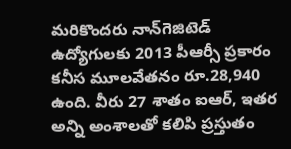మరికొందరు నాన్‌గెజిటెడ్‌ ఉద్యోగులకు 2013 పీఆర్సీ ప్రకారం కనీస మూలవేతనం రూ.28,940 ఉంది. వీరు 27 శాతం ఐఆర్‌, ఇతర అన్ని అంశాలతో కలిపి ప్రస్తుతం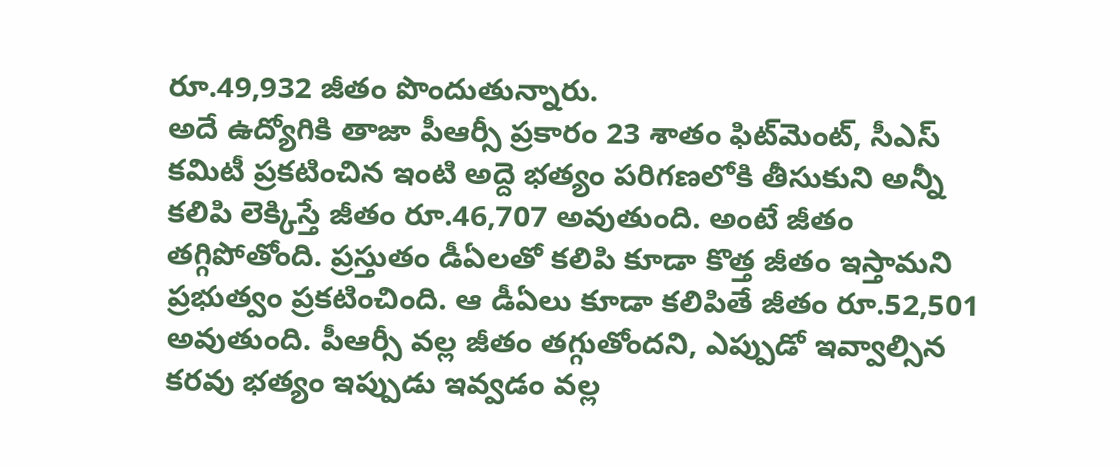రూ.49,932 జీతం పొందుతున్నారు.
అదే ఉద్యోగికి తాజా పీఆర్సీ ప్రకారం 23 శాతం ఫిట్‌మెంట్‌, సీఎస్‌ కమిటీ ప్రకటించిన ఇంటి అద్దె భత్యం పరిగణలోకి తీసుకుని అన్నీ కలిపి లెక్కిస్తే జీతం రూ.46,707 అవుతుంది. అంటే జీతం తగ్గిపోతోంది. ప్రస్తుతం డీఏలతో కలిపి కూడా కొత్త జీతం ఇస్తామని ప్రభుత్వం ప్రకటించింది. ఆ డీఏలు కూడా కలిపితే జీతం రూ.52,501 అవుతుంది. పీఆర్సీ వల్ల జీతం తగ్గుతోందని, ఎప్పుడో ఇవ్వాల్సిన కరవు భత్యం ఇప్పుడు ఇవ్వడం వల్ల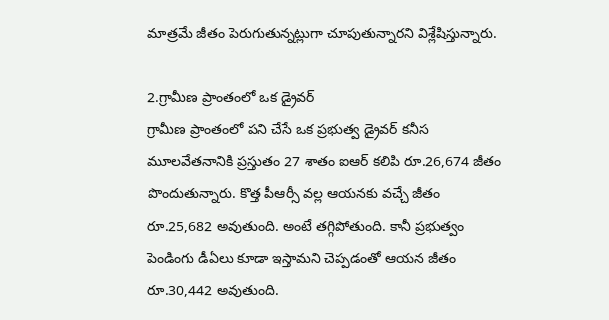మాత్రమే జీతం పెరుగుతున్నట్లుగా చూపుతున్నారని విశ్లేషిస్తున్నారు.

2.గ్రామీణ ప్రాంతంలో ఒక డ్రైవర్‌
గ్రామీణ ప్రాంతంలో పని చేసే ఒక ప్రభుత్వ డ్రైవర్‌ కనీస మూలవేతనానికి ప్రస్తుతం 27 శాతం ఐఆర్‌ కలిపి రూ.26,674 జీతం పొందుతున్నారు. కొత్త పీఆర్సీ వల్ల ఆయనకు వచ్చే జీతం రూ.25,682 అవుతుంది. అంటే తగ్గిపోతుంది. కానీ ప్రభుత్వం పెండింగు డీఏలు కూడా ఇస్తామని చెప్పడంతో ఆయన జీతం రూ.30,442 అవుతుంది.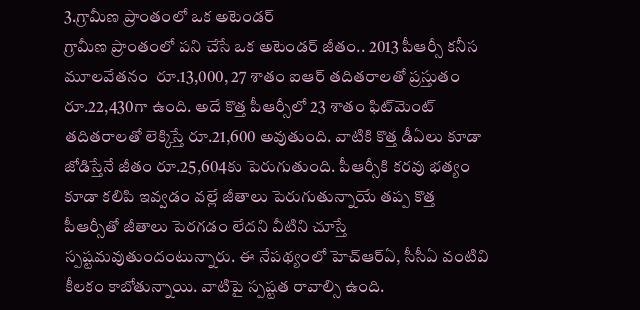3.గ్రామీణ ప్రాంతంలో ఒక అటెండర్‌
గ్రామీణ ప్రాంతంలో పని చేసే ఒక అటెండర్‌ జీతం.. 2013 పీఆర్సీ కనీస మూలవేతనం  రూ.13,000, 27 శాతం ఐఆర్‌ తదితరాలతో ప్రస్తుతం రూ.22,430గా ఉంది. అదే కొత్త పీఆర్సీలో 23 శాతం ఫిట్‌మెంట్‌ తదితరాలతో లెక్కిస్తే రూ.21,600 అవుతుంది. వాటికి కొత్త డీఏలు కూడా జోడిస్తేనే జీతం రూ.25,604కు పెరుగుతుంది. పీఆర్సీకి కరవు భత్యం కూడా కలిపి ఇవ్వడం వల్లే జీతాలు పెరుగుతున్నాయే తప్ప కొత్త పీఆర్సీతో జీతాలు పెరగడం లేదని వీటిని చూస్తే స్పష్టమవుతుందంటున్నారు. ఈ నేపథ్యంలో హెచ్‌ఆర్‌ఏ, సీసీఏ వంటివి కీలకం కాబోతున్నాయి. వాటిపై స్పష్టత రావాల్సి ఉంది.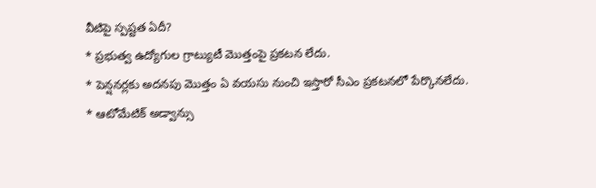వీటిపై స్పష్టత ఏదీ?
* ప్రభుత్వ ఉద్యోగుల గ్రాట్యుటీ మొత్తంపై ప్రకటన లేదు.
* పెన్షనర్లకు అదనపు మొత్తం ఏ వయసు నుంచి ఇస్తారో సీఎం ప్రకటనలో పేర్కొనలేదు.
* ఆటోమేటిక్‌ అడ్వాన్సు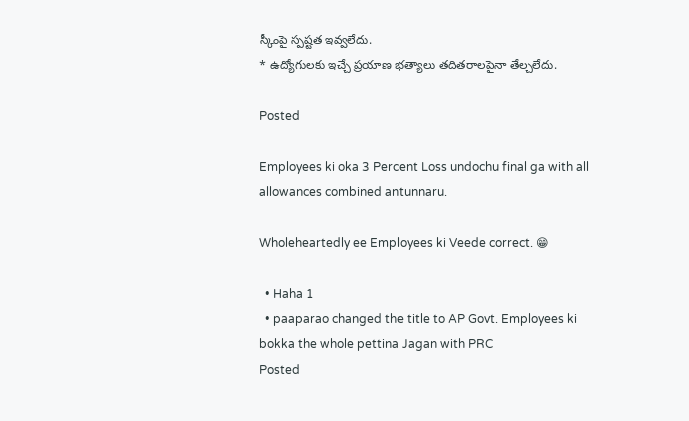స్కీంపై స్పష్టత ఇవ్వలేదు.
* ఉద్యోగులకు ఇచ్చే ప్రయాణ భత్యాలు తదితరాలపైనా తేల్చలేదు.

Posted

Employees ki oka 3 Percent Loss undochu final ga with all allowances combined antunnaru.

Wholeheartedly ee Employees ki Veede correct. 😁

  • Haha 1
  • paaparao changed the title to AP Govt. Employees ki bokka the whole pettina Jagan with PRC
Posted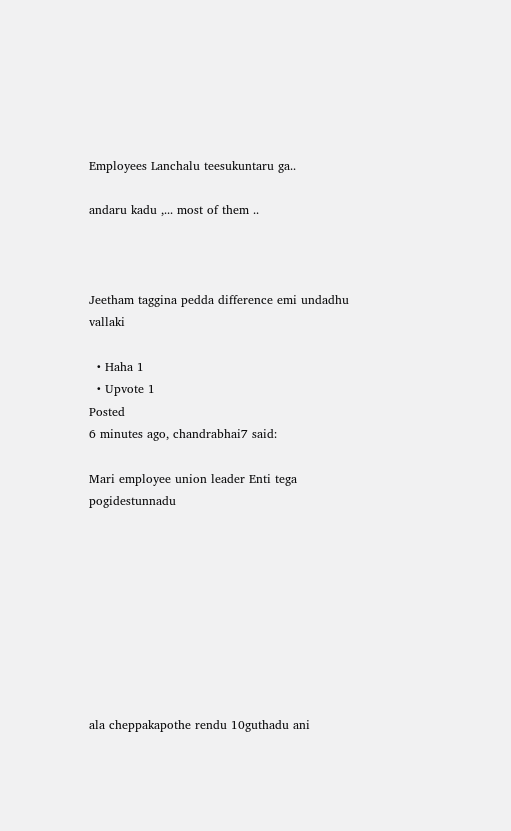Employees Lanchalu teesukuntaru ga..

andaru kadu ,... most of them ..



Jeetham taggina pedda difference emi undadhu vallaki

  • Haha 1
  • Upvote 1
Posted
6 minutes ago, chandrabhai7 said:

Mari employee union leader Enti tega pogidestunnadu









ala cheppakapothe rendu 10guthadu ani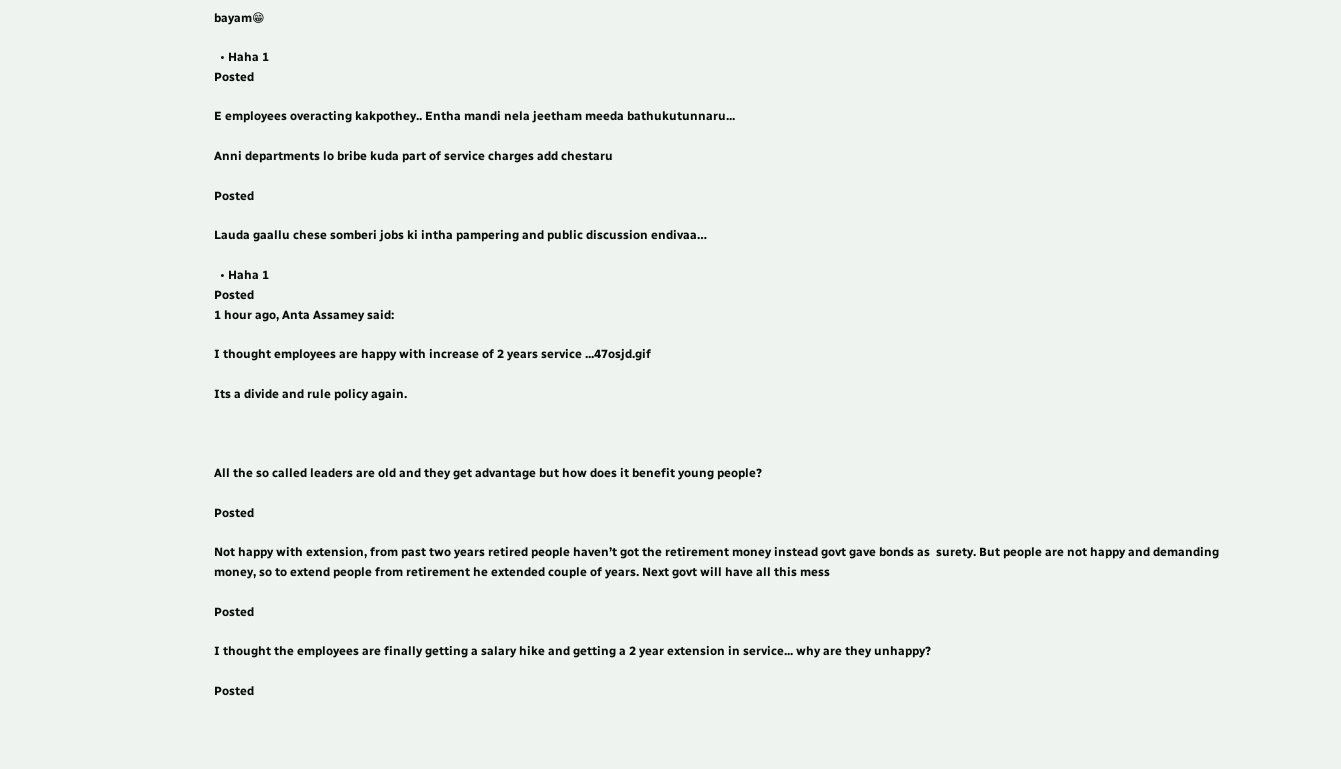bayam😁

  • Haha 1
Posted

E employees overacting kakpothey.. Entha mandi nela jeetham meeda bathukutunnaru...

Anni departments lo bribe kuda part of service charges add chestaru

Posted

Lauda gaallu chese somberi jobs ki intha pampering and public discussion endivaa…

  • Haha 1
Posted
1 hour ago, Anta Assamey said:

I thought employees are happy with increase of 2 years service ...47osjd.gif

Its a divide and rule policy again.



All the so called leaders are old and they get advantage but how does it benefit young people?

Posted

Not happy with extension, from past two years retired people haven’t got the retirement money instead govt gave bonds as  surety. But people are not happy and demanding money, so to extend people from retirement he extended couple of years. Next govt will have all this mess

Posted

I thought the employees are finally getting a salary hike and getting a 2 year extension in service... why are they unhappy?

Posted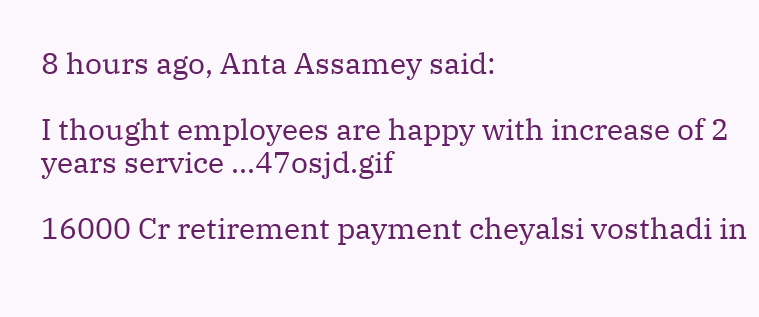8 hours ago, Anta Assamey said:

I thought employees are happy with increase of 2 years service ...47osjd.gif

16000 Cr retirement payment cheyalsi vosthadi in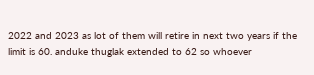2022 and 2023 as lot of them will retire in next two years if the limit is 60. anduke thuglak extended to 62 so whoever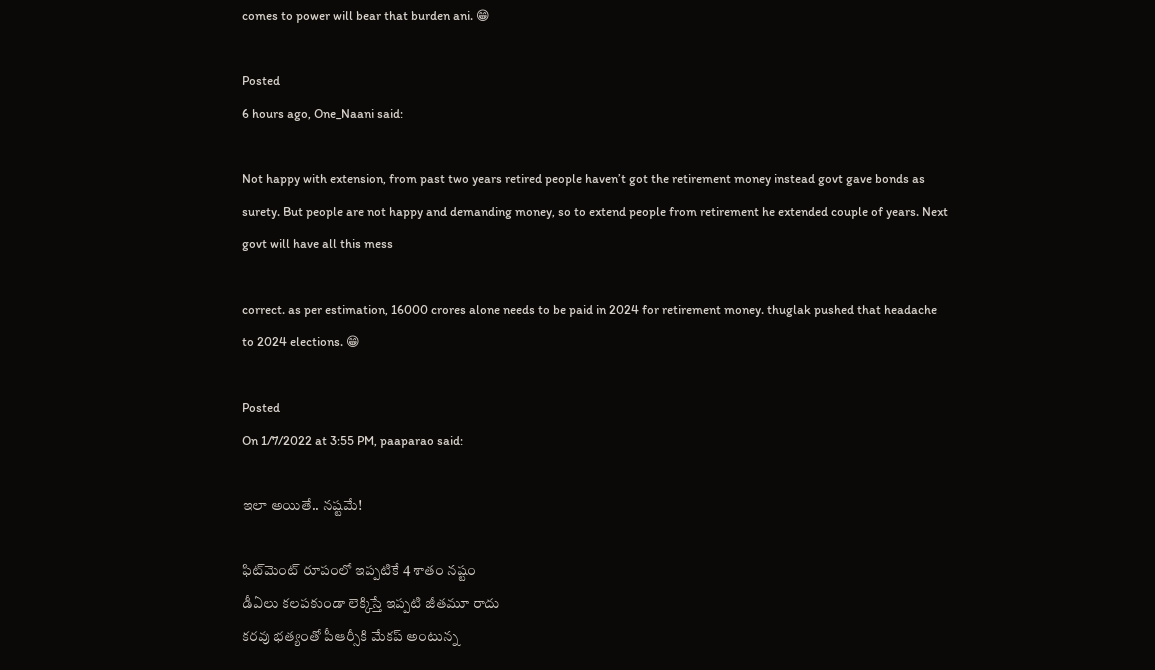comes to power will bear that burden ani. 😁

Posted
6 hours ago, One_Naani said:

Not happy with extension, from past two years retired people haven’t got the retirement money instead govt gave bonds as  surety. But people are not happy and demanding money, so to extend people from retirement he extended couple of years. Next govt will have all this mess

correct. as per estimation, 16000 crores alone needs to be paid in 2024 for retirement money. thuglak pushed that headache to 2024 elections. 😁

Posted
On 1/7/2022 at 3:55 PM, paaparao said:

ఇలా అయితే.. నష్టమే!

ఫిట్‌మెంట్‌ రూపంలో ఇప్పటికే 4 శాతం నష్టం
డీఏలు కలపకుండా లెక్కిస్తే ఇప్పటి జీతమూ రాదు
కరవు భత్యంతో పీఆర్సీకి మేకప్‌ అంటున్న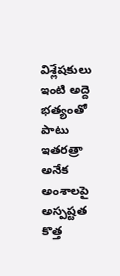విశ్లేషకులు
ఇంటి అద్దె భత్యంతో పాటు ఇతరత్రా అనేక అంశాలపై అస్పష్టత
కొత్త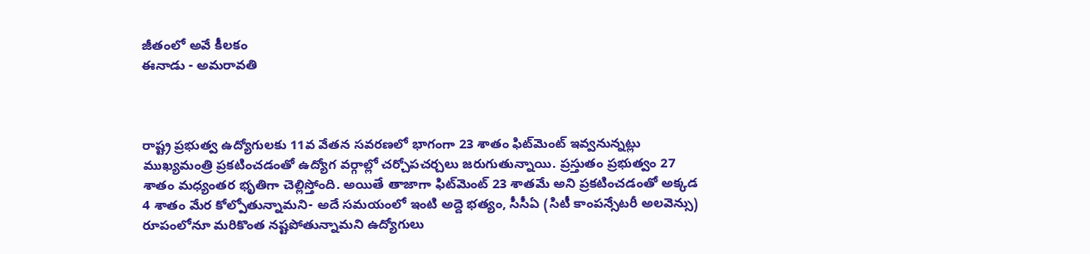జీతంలో అవే కీలకం
ఈనాడు - అమరావతి



రాష్ట్ర ప్రభుత్వ ఉద్యోగులకు 11వ వేతన సవరణలో భాగంగా 23 శాతం ఫిట్‌మెంట్‌ ఇవ్వనున్నట్లు ముఖ్యమంత్రి ప్రకటించడంతో ఉద్యోగ వర్గాల్లో చర్చోపచర్చలు జరుగుతున్నాయి. ప్రస్తుతం ప్రభుత్వం 27 శాతం మధ్యంతర భృతిగా చెల్లిస్తోంది. అయితే తాజాగా ఫిట్‌మెంట్‌ 23 శాతమే అని ప్రకటించడంతో అక్కడ 4 శాతం మేర కోల్పోతున్నామని- అదే సమయంలో ఇంటి అద్దె భత్యం, సీసీఏ (సిటీ కాంపన్సేటరీ అలవెన్సు) రూపంలోనూ మరికొంత నష్టపోతున్నామని ఉద్యోగులు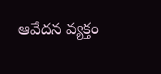ఆవేదన వ్యక్తం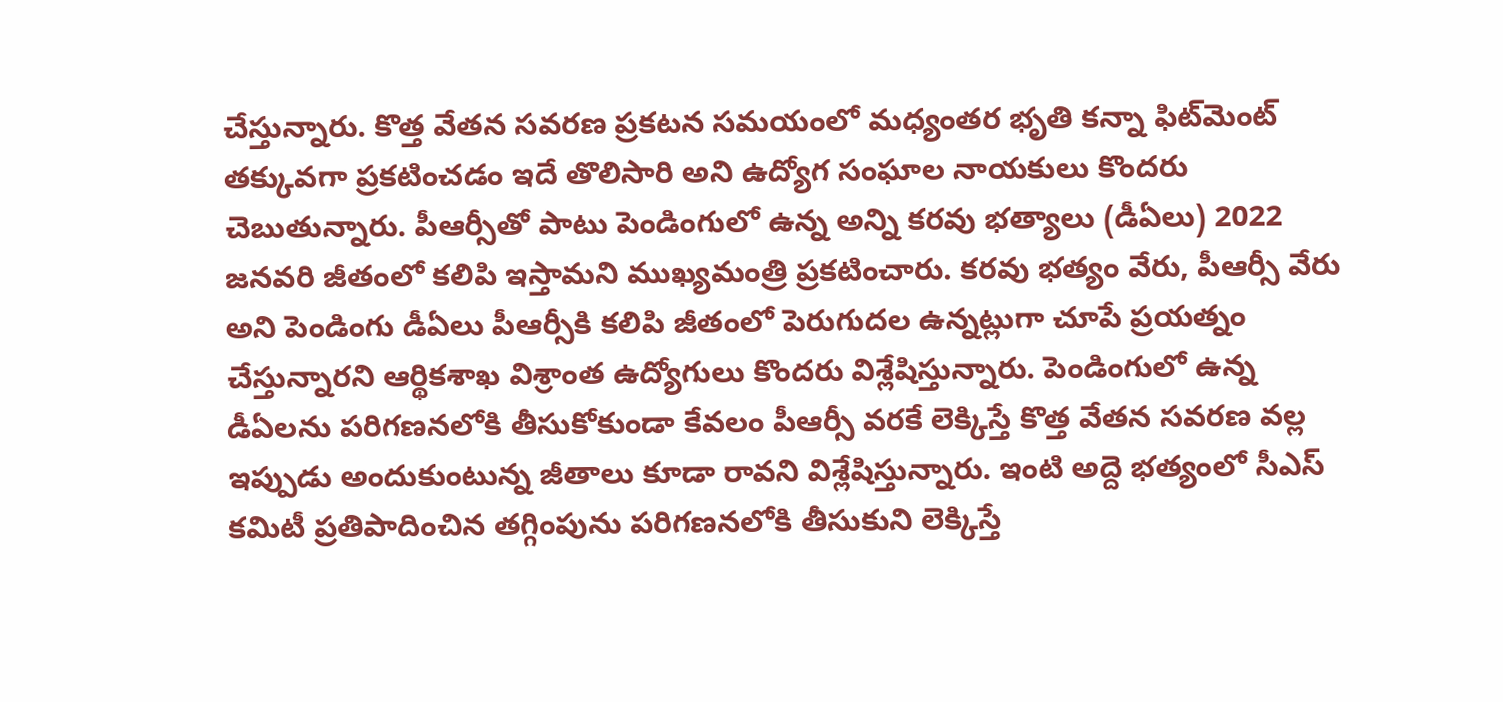చేస్తున్నారు. కొత్త వేతన సవరణ ప్రకటన సమయంలో మధ్యంతర భృతి కన్నా ఫిట్‌మెంట్‌ తక్కువగా ప్రకటించడం ఇదే తొలిసారి అని ఉద్యోగ సంఘాల నాయకులు కొందరు చెబుతున్నారు. పీఆర్సీతో పాటు పెండింగులో ఉన్న అన్ని కరవు భత్యాలు (డీఏలు) 2022 జనవరి జీతంలో కలిపి ఇస్తామని ముఖ్యమంత్రి ప్రకటించారు. కరవు భత్యం వేరు, పీఆర్సీ వేరు అని పెండింగు డీఏలు పీఆర్సీకి కలిపి జీతంలో పెరుగుదల ఉన్నట్లుగా చూపే ప్రయత్నం చేస్తున్నారని ఆర్థికశాఖ విశ్రాంత ఉద్యోగులు కొందరు విశ్లేషిస్తున్నారు. పెండింగులో ఉన్న డీఏలను పరిగణనలోకి తీసుకోకుండా కేవలం పీఆర్సీ వరకే లెక్కిస్తే కొత్త వేతన సవరణ వల్ల ఇప్పుడు అందుకుంటున్న జీతాలు కూడా రావని విశ్లేషిస్తున్నారు. ఇంటి అద్దె భత్యంలో సీఎస్‌ కమిటీ ప్రతిపాదించిన తగ్గింపును పరిగణనలోకి తీసుకుని లెక్కిస్తే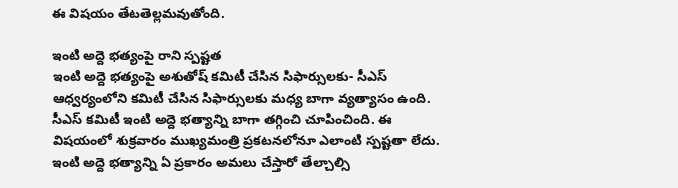ఈ విషయం తేటతెల్లమవుతోంది.

ఇంటి అద్దె భత్యంపై రాని స్పష్టత
ఇంటి అద్దె భత్యంపై అశుతోష్‌ కమిటీ చేసిన సిఫార్సులకు- సీఎస్‌ ఆధ్వర్యంలోని కమిటీ చేసిన సిఫార్సులకు మధ్య బాగా వ్యత్యాసం ఉంది. సీఎస్‌ కమిటీ ఇంటి అద్దె భత్యాన్ని బాగా తగ్గించి చూపించింది. ఈ విషయంలో శుక్రవారం ముఖ్యమంత్రి ప్రకటనలోనూ ఎలాంటి స్పష్టతా లేదు. ఇంటి అద్దె భత్యాన్ని ఏ ప్రకారం అమలు చేస్తారో తేల్చాల్సి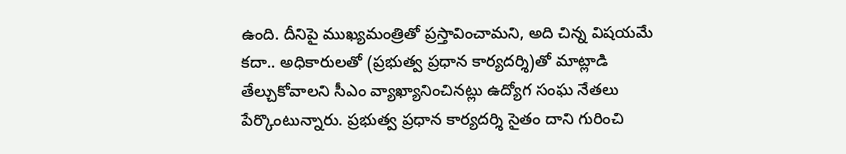ఉంది. దీనిపై ముఖ్యమంత్రితో ప్రస్తావించామని, అది చిన్న విషయమే కదా.. అధికారులతో (ప్రభుత్వ ప్రధాన కార్యదర్శి)తో మాట్లాడి తేల్చుకోవాలని సీఎం వ్యాఖ్యానించినట్లు ఉద్యోగ సంఘ నేతలు పేర్కొంటున్నారు. ప్రభుత్వ ప్రధాన కార్యదర్శి సైతం దాని గురించి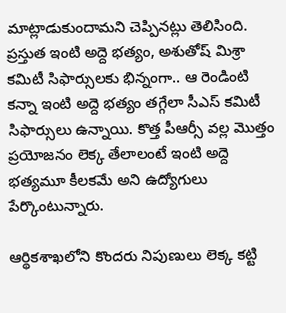మాట్లాడుకుందామని చెప్పినట్లు తెలిసింది. ప్రస్తుత ఇంటి అద్దె భత్యం, అశుతోష్‌ మిశ్రా కమిటీ సిఫార్సులకు భిన్నంగా.. ఆ రెండింటి కన్నా ఇంటి అద్దె భత్యం తగ్గేలా సీఎస్‌ కమిటీ సిఫార్సులు ఉన్నాయి. కొత్త పీఆర్సీ వల్ల మొత్తం ప్రయోజనం లెక్క తేలాలంటే ఇంటి అద్దె భత్యమూ కీలకమే అని ఉద్యోగులు పేర్కొంటున్నారు.

ఆర్థికశాఖలోని కొందరు నిపుణులు లెక్క కట్టి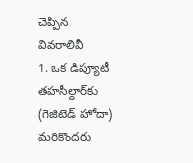చెప్పిన వివరాలివీ
1. ఒక డిప్యూటీ తహసీల్దార్‌కు (గెజిటెడ్‌ హోదా) మరికొందరు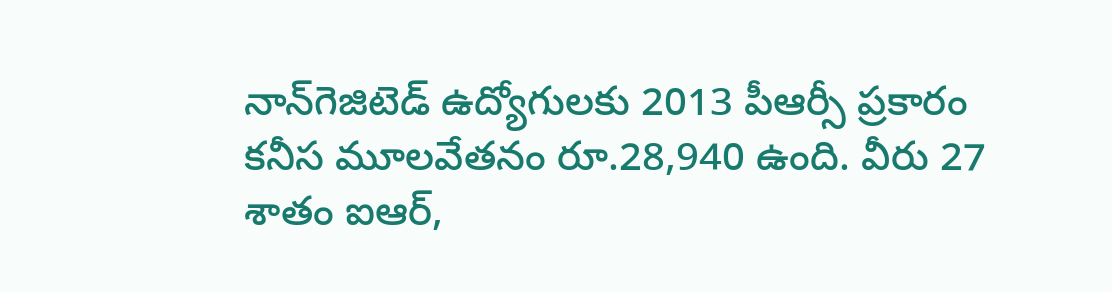నాన్‌గెజిటెడ్‌ ఉద్యోగులకు 2013 పీఆర్సీ ప్రకారం కనీస మూలవేతనం రూ.28,940 ఉంది. వీరు 27 శాతం ఐఆర్‌,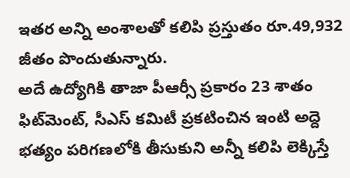ఇతర అన్ని అంశాలతో కలిపి ప్రస్తుతం రూ.49,932 జీతం పొందుతున్నారు.
అదే ఉద్యోగికి తాజా పీఆర్సీ ప్రకారం 23 శాతం ఫిట్‌మెంట్‌, సీఎస్‌ కమిటీ ప్రకటించిన ఇంటి అద్దె భత్యం పరిగణలోకి తీసుకుని అన్నీ కలిపి లెక్కిస్తే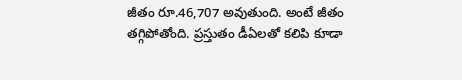జీతం రూ.46,707 అవుతుంది. అంటే జీతం తగ్గిపోతోంది. ప్రస్తుతం డీఏలతో కలిపి కూడా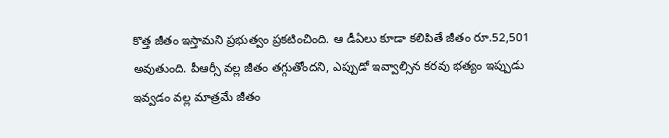కొత్త జీతం ఇస్తామని ప్రభుత్వం ప్రకటించింది. ఆ డీఏలు కూడా కలిపితే జీతం రూ.52,501 అవుతుంది. పీఆర్సీ వల్ల జీతం తగ్గుతోందని, ఎప్పుడో ఇవ్వాల్సిన కరవు భత్యం ఇప్పుడు ఇవ్వడం వల్ల మాత్రమే జీతం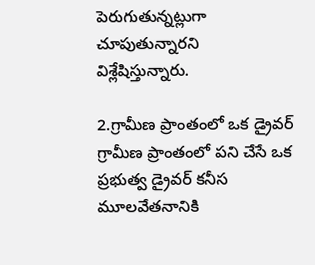పెరుగుతున్నట్లుగా చూపుతున్నారని విశ్లేషిస్తున్నారు.

2.గ్రామీణ ప్రాంతంలో ఒక డ్రైవర్‌
గ్రామీణ ప్రాంతంలో పని చేసే ఒక ప్రభుత్వ డ్రైవర్‌ కనీస మూలవేతనానికి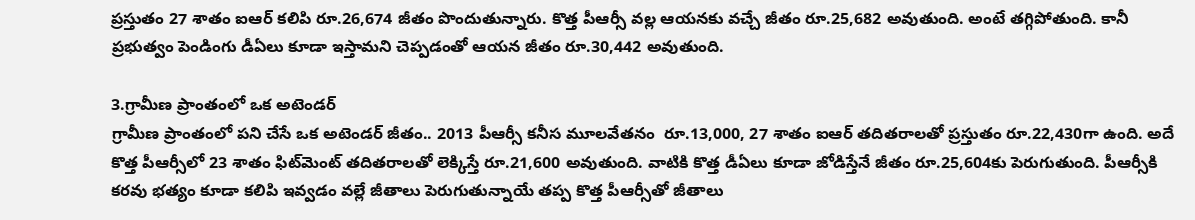ప్రస్తుతం 27 శాతం ఐఆర్‌ కలిపి రూ.26,674 జీతం పొందుతున్నారు. కొత్త పీఆర్సీ వల్ల ఆయనకు వచ్చే జీతం రూ.25,682 అవుతుంది. అంటే తగ్గిపోతుంది. కానీ ప్రభుత్వం పెండింగు డీఏలు కూడా ఇస్తామని చెప్పడంతో ఆయన జీతం రూ.30,442 అవుతుంది.

3.గ్రామీణ ప్రాంతంలో ఒక అటెండర్‌
గ్రామీణ ప్రాంతంలో పని చేసే ఒక అటెండర్‌ జీతం.. 2013 పీఆర్సీ కనీస మూలవేతనం  రూ.13,000, 27 శాతం ఐఆర్‌ తదితరాలతో ప్రస్తుతం రూ.22,430గా ఉంది. అదే కొత్త పీఆర్సీలో 23 శాతం ఫిట్‌మెంట్‌ తదితరాలతో లెక్కిస్తే రూ.21,600 అవుతుంది. వాటికి కొత్త డీఏలు కూడా జోడిస్తేనే జీతం రూ.25,604కు పెరుగుతుంది. పీఆర్సీకి కరవు భత్యం కూడా కలిపి ఇవ్వడం వల్లే జీతాలు పెరుగుతున్నాయే తప్ప కొత్త పీఆర్సీతో జీతాలు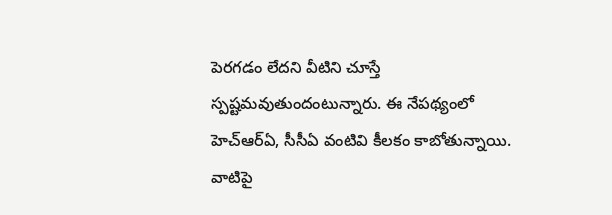పెరగడం లేదని వీటిని చూస్తే స్పష్టమవుతుందంటున్నారు. ఈ నేపథ్యంలో హెచ్‌ఆర్‌ఏ, సీసీఏ వంటివి కీలకం కాబోతున్నాయి. వాటిపై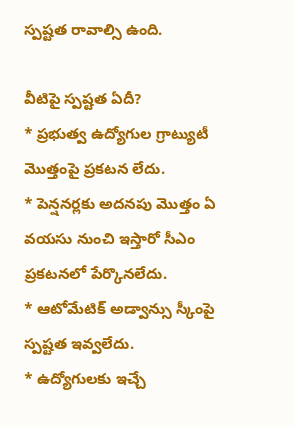స్పష్టత రావాల్సి ఉంది.

వీటిపై స్పష్టత ఏదీ?
* ప్రభుత్వ ఉద్యోగుల గ్రాట్యుటీ మొత్తంపై ప్రకటన లేదు.
* పెన్షనర్లకు అదనపు మొత్తం ఏ వయసు నుంచి ఇస్తారో సీఎం ప్రకటనలో పేర్కొనలేదు.
* ఆటోమేటిక్‌ అడ్వాన్సు స్కీంపై స్పష్టత ఇవ్వలేదు.
* ఉద్యోగులకు ఇచ్చే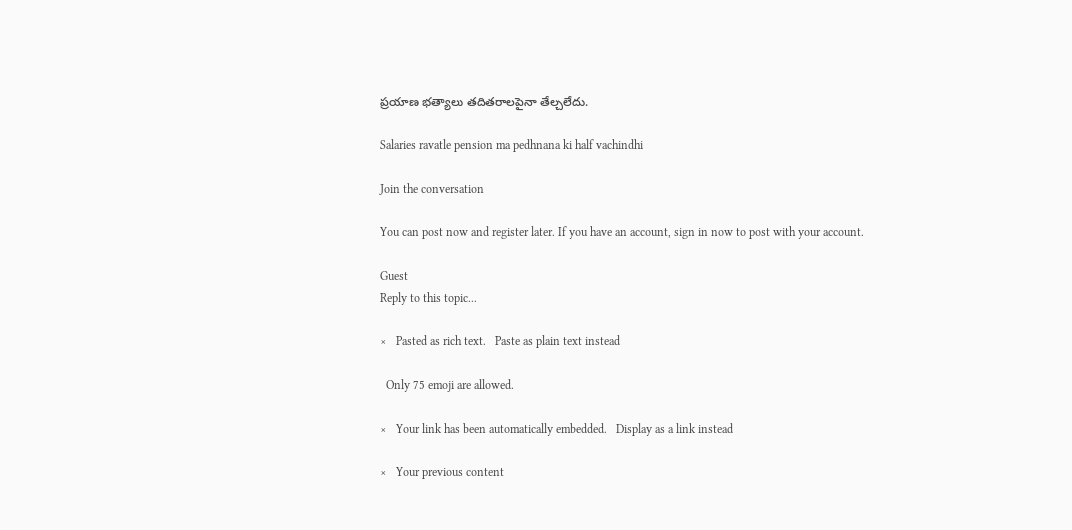ప్రయాణ భత్యాలు తదితరాలపైనా తేల్చలేదు.

Salaries ravatle pension ma pedhnana ki half vachindhi

Join the conversation

You can post now and register later. If you have an account, sign in now to post with your account.

Guest
Reply to this topic...

×   Pasted as rich text.   Paste as plain text instead

  Only 75 emoji are allowed.

×   Your link has been automatically embedded.   Display as a link instead

×   Your previous content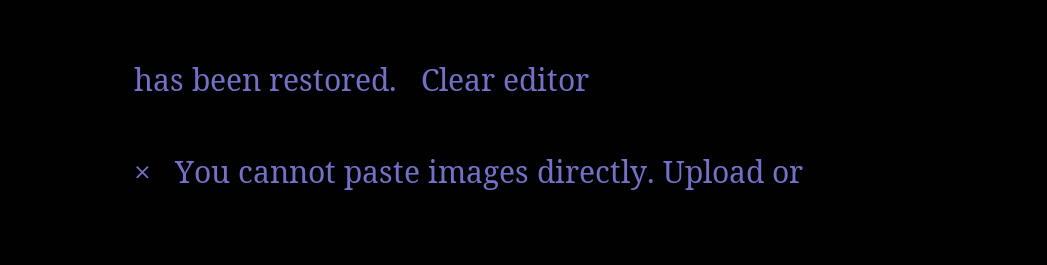has been restored.   Clear editor

×   You cannot paste images directly. Upload or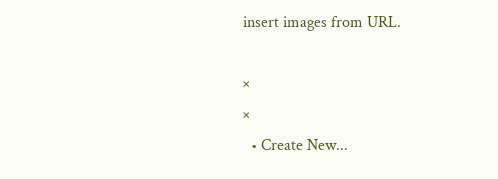insert images from URL.

×
×
  • Create New...